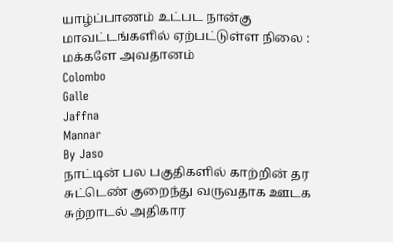யாழ்ப்பாணம் உட்பட நான்கு மாவட்டங்களில் ஏற்பட்டுள்ள நிலை : மக்களே அவதானம்
Colombo
Galle
Jaffna
Mannar
By Jaso
நாட்டின் பல பகுதிகளில் காற்றின் தர சுட்டெண் குறைந்து வருவதாக ஊடக சுற்றாடல் அதிகார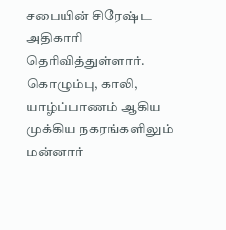சபையின் சிரேஷ்ட அதிகாரி தெரிவித்துள்ளார்.
கொழும்பு, காலி, யாழ்ப்பாணம் ஆகிய முக்கிய நகரங்களிலும் மன்னார்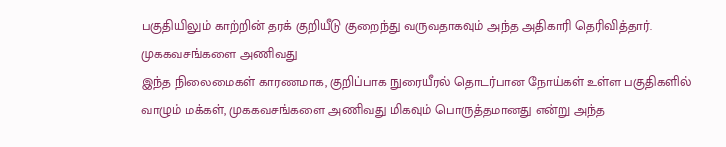பகுதியிலும் காற்றின் தரக் குறியீடு குறைந்து வருவதாகவும் அந்த அதிகாரி தெரிவித்தார்.
முககவசங்களை அணிவது
இந்த நிலைமைகள் காரணமாக, குறிப்பாக நுரையீரல் தொடர்பான நோய்கள் உள்ள பகுதிகளில் வாழும் மக்கள், முககவசங்களை அணிவது மிகவும் பொருத்தமானது என்று அந்த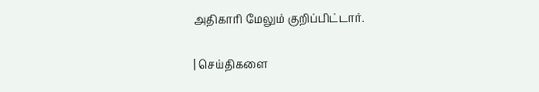அதிகாரி மேலும் குறிப்பிட்டார்.

| செய்திகளை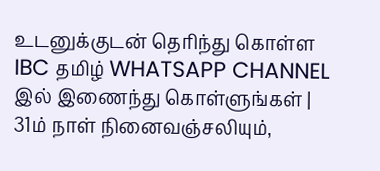உடனுக்குடன் தெரிந்து கொள்ள IBC தமிழ் WHATSAPP CHANNEL இல் இணைந்து கொள்ளுங்கள் |
31ம் நாள் நினைவஞ்சலியும்,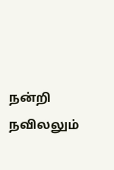நன்றி நவிலலும்